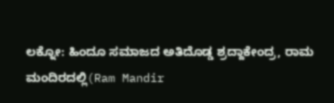ಲಕ್ನೋ: ಹಿಂದೂ ಸಮಾಜದ ಅತಿದೊಡ್ಡ ಶ್ರದ್ದಾಕೇಂದ್ರ, ರಾಮ ಮಂದಿರದಲ್ಲಿ(Ram Mandir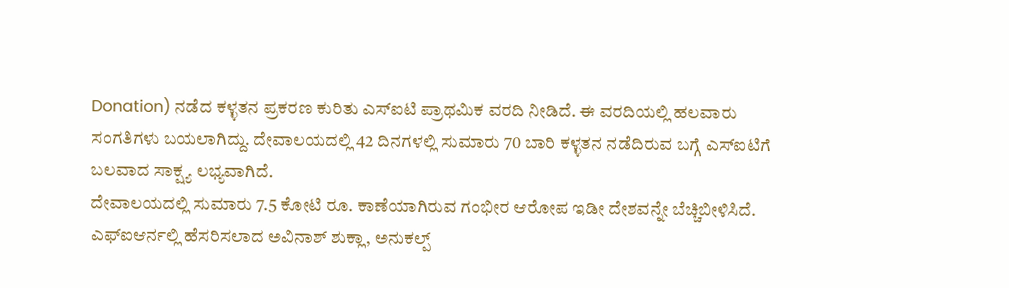Donation) ನಡೆದ ಕಳ್ಳತನ ಪ್ರಕರಣ ಕುರಿತು ಎಸ್ಐಟಿ ಪ್ರಾಥಮಿಕ ವರದಿ ನೀಡಿದೆ. ಈ ವರದಿಯಲ್ಲಿ ಹಲವಾರು ಸಂಗತಿಗಳು ಬಯಲಾಗಿದ್ದು. ದೇವಾಲಯದಲ್ಲಿ 42 ದಿನಗಳಲ್ಲಿ ಸುಮಾರು 70 ಬಾರಿ ಕಳ್ಳತನ ನಡೆದಿರುವ ಬಗ್ಗೆ ಎಸ್ಐಟಿಗೆ ಬಲವಾದ ಸಾಕ್ಷ್ಯ ಲಭ್ಯವಾಗಿದೆ.
ದೇವಾಲಯದಲ್ಲಿ ಸುಮಾರು 7.5 ಕೋಟಿ ರೂ. ಕಾಣೆಯಾಗಿರುವ ಗಂಭೀರ ಆರೋಪ ಇಡೀ ದೇಶವನ್ನೇ ಬೆಚ್ಚಿಬೀಳಿಸಿದೆ. ಎಫ್ಐಆರ್ನಲ್ಲಿ ಹೆಸರಿಸಲಾದ ಅವಿನಾಶ್ ಶುಕ್ಲಾ, ಅನುಕಲ್ಪ್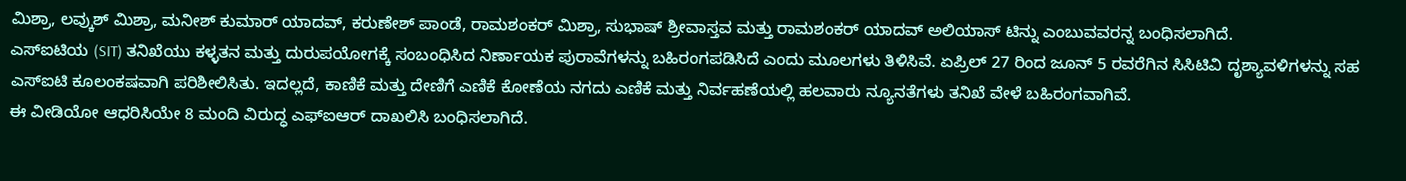ಮಿಶ್ರಾ, ಲವ್ಕುಶ್ ಮಿಶ್ರಾ, ಮನೀಶ್ ಕುಮಾರ್ ಯಾದವ್, ಕರುಣೇಶ್ ಪಾಂಡೆ, ರಾಮಶಂಕರ್ ಮಿಶ್ರಾ, ಸುಭಾಷ್ ಶ್ರೀವಾಸ್ತವ ಮತ್ತು ರಾಮಶಂಕರ್ ಯಾದವ್ ಅಲಿಯಾಸ್ ಟಿನ್ನು ಎಂಬುವವರನ್ನ ಬಂಧಿಸಲಾಗಿದೆ.
ಎಸ್ಐಟಿಯ (SIT) ತನಿಖೆಯು ಕಳ್ಳತನ ಮತ್ತು ದುರುಪಯೋಗಕ್ಕೆ ಸಂಬಂಧಿಸಿದ ನಿರ್ಣಾಯಕ ಪುರಾವೆಗಳನ್ನು ಬಹಿರಂಗಪಡಿಸಿದೆ ಎಂದು ಮೂಲಗಳು ತಿಳಿಸಿವೆ. ಏಪ್ರಿಲ್ 27 ರಿಂದ ಜೂನ್ 5 ರವರೆಗಿನ ಸಿಸಿಟಿವಿ ದೃಶ್ಯಾವಳಿಗಳನ್ನು ಸಹ ಎಸ್ಐಟಿ ಕೂಲಂಕಷವಾಗಿ ಪರಿಶೀಲಿಸಿತು. ಇದಲ್ಲದೆ, ಕಾಣಿಕೆ ಮತ್ತು ದೇಣಿಗೆ ಎಣಿಕೆ ಕೋಣೆಯ ನಗದು ಎಣಿಕೆ ಮತ್ತು ನಿರ್ವಹಣೆಯಲ್ಲಿ ಹಲವಾರು ನ್ಯೂನತೆಗಳು ತನಿಖೆ ವೇಳೆ ಬಹಿರಂಗವಾಗಿವೆ.
ಈ ವೀಡಿಯೋ ಆಧರಿಸಿಯೇ 8 ಮಂದಿ ವಿರುದ್ಧ ಎಫ್ಐಆರ್ ದಾಖಲಿಸಿ ಬಂಧಿಸಲಾಗಿದೆ.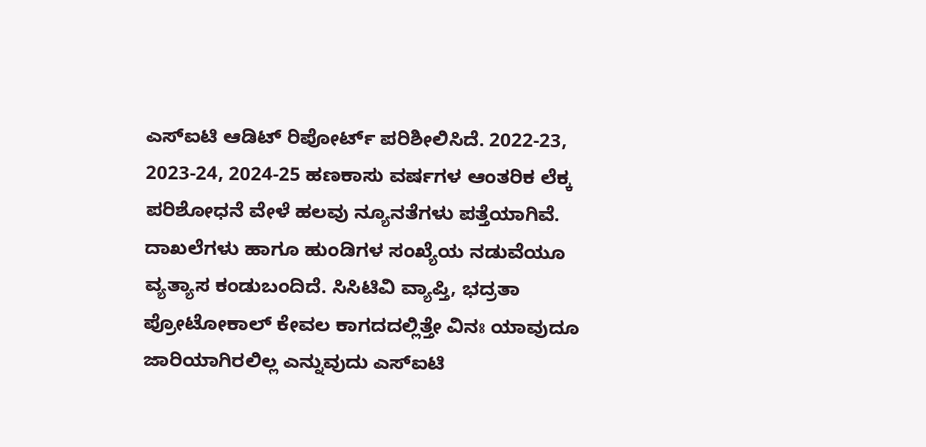ಎಸ್ಐಟಿ ಆಡಿಟ್ ರಿಪೋರ್ಟ್ ಪರಿಶೀಲಿಸಿದೆ. 2022-23, 2023-24, 2024-25 ಹಣಕಾಸು ವರ್ಷಗಳ ಆಂತರಿಕ ಲೆಕ್ಕ ಪರಿಶೋಧನೆ ವೇಳೆ ಹಲವು ನ್ಯೂನತೆಗಳು ಪತ್ತೆಯಾಗಿವೆ. ದಾಖಲೆಗಳು ಹಾಗೂ ಹುಂಡಿಗಳ ಸಂಖ್ಯೆಯ ನಡುವೆಯೂ ವ್ಯತ್ಯಾಸ ಕಂಡುಬಂದಿದೆ. ಸಿಸಿಟಿವಿ ವ್ಯಾಪ್ತಿ, ಭದ್ರತಾ ಪ್ರೋಟೋಕಾಲ್ ಕೇವಲ ಕಾಗದದಲ್ಲಿತ್ತೇ ವಿನಃ ಯಾವುದೂ ಜಾರಿಯಾಗಿರಲಿಲ್ಲ ಎನ್ನುವುದು ಎಸ್ಐಟಿ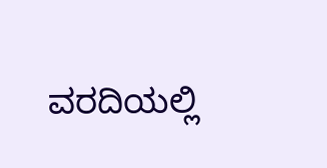ವರದಿಯಲ್ಲಿ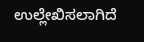ಉಲ್ಲೇಖಿಸಲಾಗಿದೆ